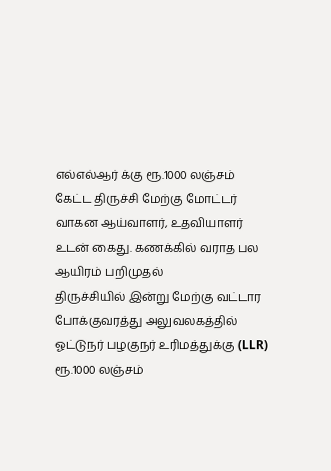எல்எல்ஆர் க்கு ரூ.1000 லஞ்சம் கேட்ட திருச்சி மேற்கு மோட்டர் வாகன ஆய்வாளர், உதவியாளர் உடன் கைது. கணக்கில் வராத பல ஆயிரம் பறிமுதல்
திருச்சியில் இன்று மேற்கு வட்டார போக்குவரத்து அலுவலகத்தில் ஓட்டுநர் பழகுநர் உரிமத்துக்கு (LLR) ரூ.1000 லஞ்சம்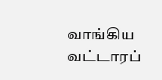வாங்கிய வட்டாரப்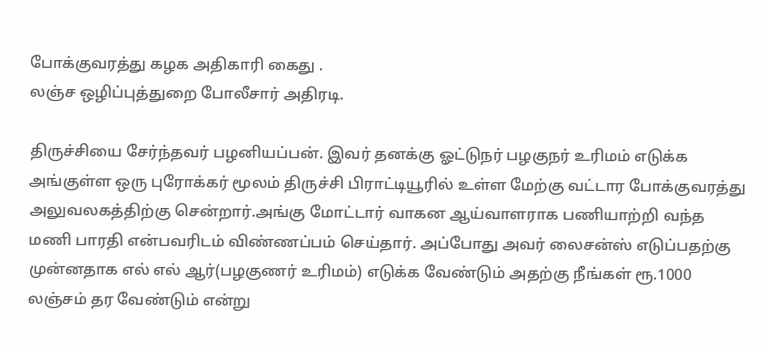போக்குவரத்து கழக அதிகாரி கைது .
லஞ்ச ஒழிப்புத்துறை போலீசார் அதிரடி.

திருச்சியை சேர்ந்தவர் பழனியப்பன். இவர் தனக்கு ஓட்டுநர் பழகுநர் உரிமம் எடுக்க அங்குள்ள ஒரு புரோக்கர் மூலம் திருச்சி பிராட்டியூரில் உள்ள மேற்கு வட்டார போக்குவரத்து அலுவலகத்திற்கு சென்றார்.அங்கு மோட்டார் வாகன ஆய்வாளராக பணியாற்றி வந்த மணி பாரதி என்பவரிடம் விண்ணப்பம் செய்தார். அப்போது அவர் லைசன்ஸ் எடுப்பதற்கு முன்னதாக எல் எல் ஆர்(பழகுணர் உரிமம்) எடுக்க வேண்டும் அதற்கு நீங்கள் ரூ.1000 லஞ்சம் தர வேண்டும் என்று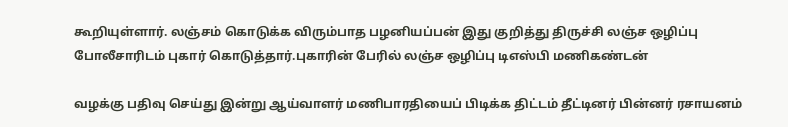கூறியுள்ளார். லஞ்சம் கொடுக்க விரும்பாத பழனியப்பன் இது குறித்து திருச்சி லஞ்ச ஒழிப்பு போலீசாரிடம் புகார் கொடுத்தார்.புகாரின் பேரில் லஞ்ச ஒழிப்பு டிஎஸ்பி மணிகண்டன்

வழக்கு பதிவு செய்து இன்று ஆய்வாளர் மணிபாரதியைப் பிடிக்க திட்டம் தீட்டினர் பின்னர் ரசாயனம்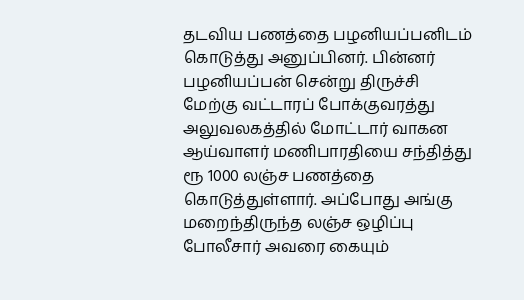தடவிய பணத்தை பழனியப்பனிடம் கொடுத்து அனுப்பினர். பின்னர் பழனியப்பன் சென்று திருச்சி மேற்கு வட்டாரப் போக்குவரத்து அலுவலகத்தில் மோட்டார் வாகன ஆய்வாளர் மணிபாரதியை சந்தித்து ரூ 1000 லஞ்ச பணத்தை கொடுத்துள்ளார். அப்போது அங்கு மறைந்திருந்த லஞ்ச ஒழிப்பு போலீசார் அவரை கையும்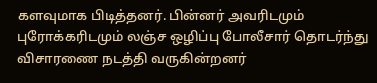களவுமாக பிடித்தனர். பின்னர் அவரிடமும் புரோக்கரிடமும் லஞ்ச ஒழிப்பு போலீசார் தொடர்ந்து விசாரணை நடத்தி வருகின்றனர்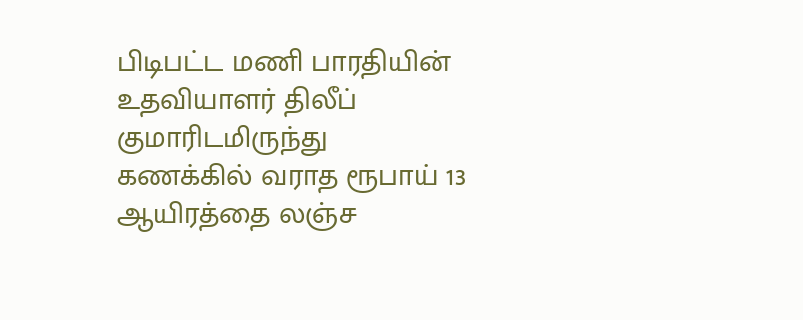பிடிபட்ட மணி பாரதியின் உதவியாளர் திலீப் குமாரிடமிருந்து கணக்கில் வராத ரூபாய் 13 ஆயிரத்தை லஞ்ச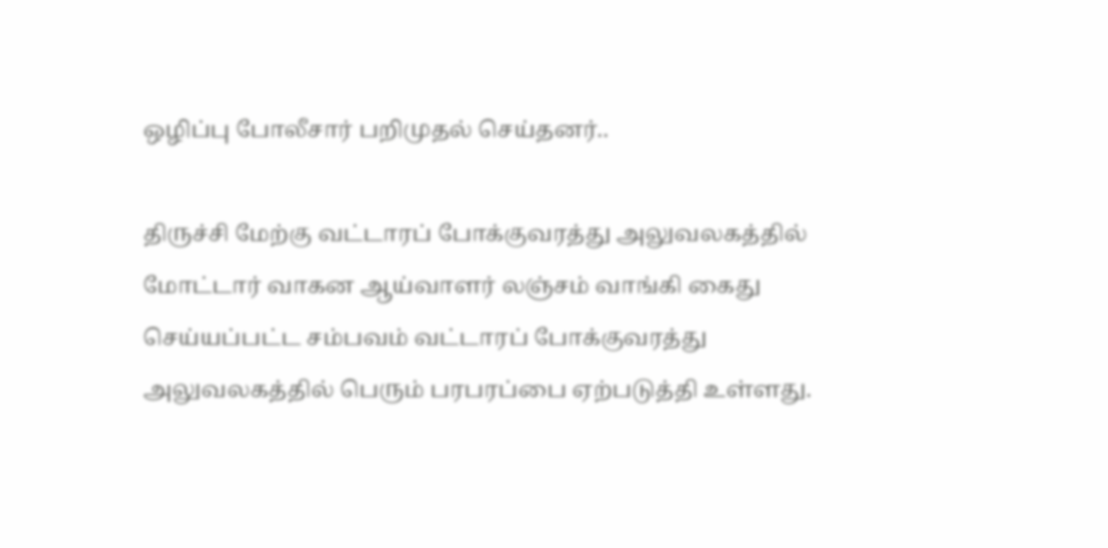ஒழிப்பு போலீசார் பறிமுதல் செய்தனர்..

திருச்சி மேற்கு வட்டாரப் போக்குவரத்து அலுவலகத்தில் மோட்டார் வாகன ஆய்வாளர் லஞ்சம் வாங்கி கைது செய்யப்பட்ட சம்பவம் வட்டாரப் போக்குவரத்து அலுவலகத்தில் பெரும் பரபரப்பை ஏற்படுத்தி உள்ளது.